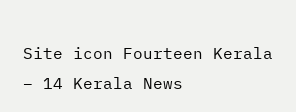Site icon Fourteen Kerala – 14 Kerala News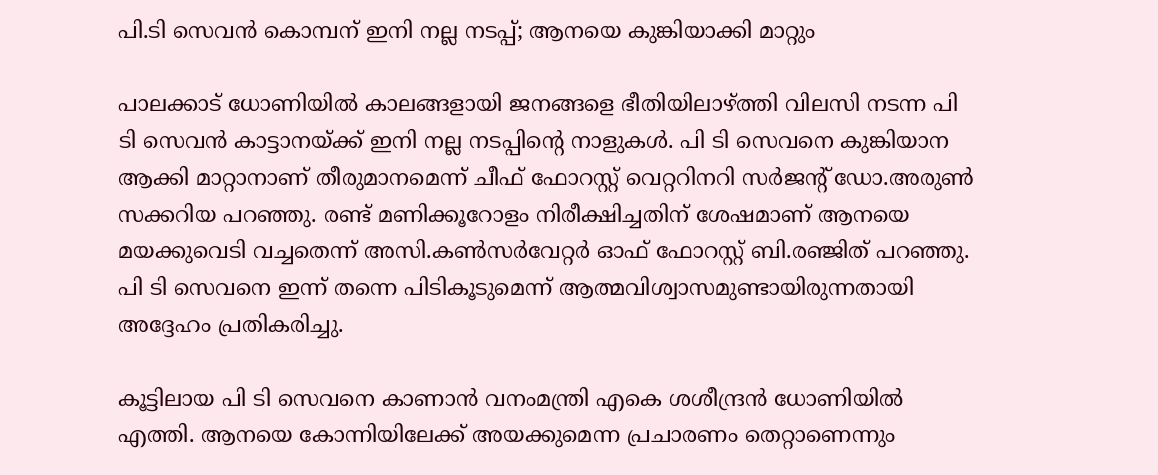പി.ടി സെവന്‍ കൊമ്പന് ഇനി നല്ല നടപ്പ്; ആനയെ കുങ്കിയാക്കി മാറ്റും

പാലക്കാട് ധോണിയില്‍ കാലങ്ങളായി ജനങ്ങളെ ഭീതിയിലാഴ്ത്തി വിലസി നടന്ന പി ടി സെവന്‍ കാട്ടാനയ്ക്ക് ഇനി നല്ല നടപ്പിന്റെ നാളുകള്‍. പി ടി സെവനെ കുങ്കിയാന ആക്കി മാറ്റാനാണ് തീരുമാനമെന്ന് ചീഫ് ഫോറസ്റ്റ് വെറ്ററിനറി സര്‍ജന്റ് ഡോ.അരുണ്‍ സക്കറിയ പറഞ്ഞു. രണ്ട് മണിക്കൂറോളം നിരീക്ഷിച്ചതിന് ശേഷമാണ് ആനയെ മയക്കുവെടി വച്ചതെന്ന് അസി.കണ്‍സര്‍വേറ്റര്‍ ഓഫ് ഫോറസ്റ്റ് ബി.രഞ്ജിത് പറഞ്ഞു. പി ടി സെവനെ ഇന്ന് തന്നെ പിടികൂടുമെന്ന് ആത്മവിശ്വാസമുണ്ടായിരുന്നതായി അദ്ദേഹം പ്രതികരിച്ചു.

കൂട്ടിലായ പി ടി സെവനെ കാണാന്‍ വനംമന്ത്രി എകെ ശശീന്ദ്രന്‍ ധോണിയില്‍ എത്തി. ആനയെ കോന്നിയിലേക്ക് അയക്കുമെന്ന പ്രചാരണം തെറ്റാണെന്നും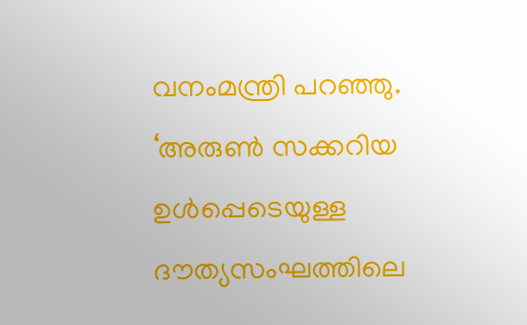വനംമന്ത്രി പറഞ്ഞു.
‘അരുണ്‍ സക്കറിയ ഉള്‍പ്പെടെയുള്ള ദൗത്യസംഘത്തിലെ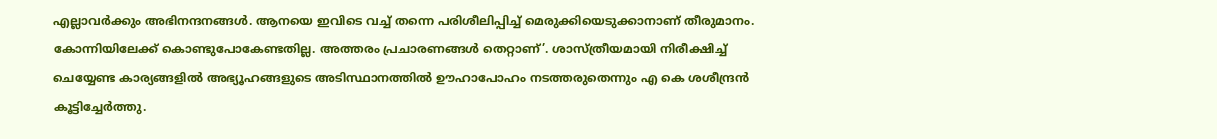എല്ലാവര്‍ക്കും അഭിനന്ദനങ്ങള്‍. ആനയെ ഇവിടെ വച്ച് തന്നെ പരിശീലിപ്പിച്ച് മെരുക്കിയെടുക്കാനാണ് തീരുമാനം. കോന്നിയിലേക്ക് കൊണ്ടുപോകേണ്ടതില്ല. അത്തരം പ്രചാരണങ്ങള്‍ തെറ്റാണ്’. ശാസ്ത്രീയമായി നിരീക്ഷിച്ച് ചെയ്യേണ്ട കാര്യങ്ങളില്‍ അഭ്യൂഹങ്ങളുടെ അടിസ്ഥാനത്തില്‍ ഊഹാപോഹം നടത്തരുതെന്നും എ കെ ശശീന്ദ്രന്‍ കൂട്ടിച്ചേര്‍ത്തു.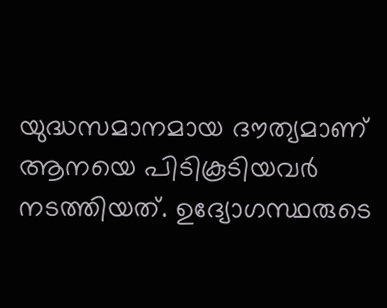യുദ്ധസമാനമായ ദൗത്യമാണ് ആനയെ പിടികൂടിയവര്‍ നടത്തിയത്. ഉദ്യോഗസ്ഥരുടെ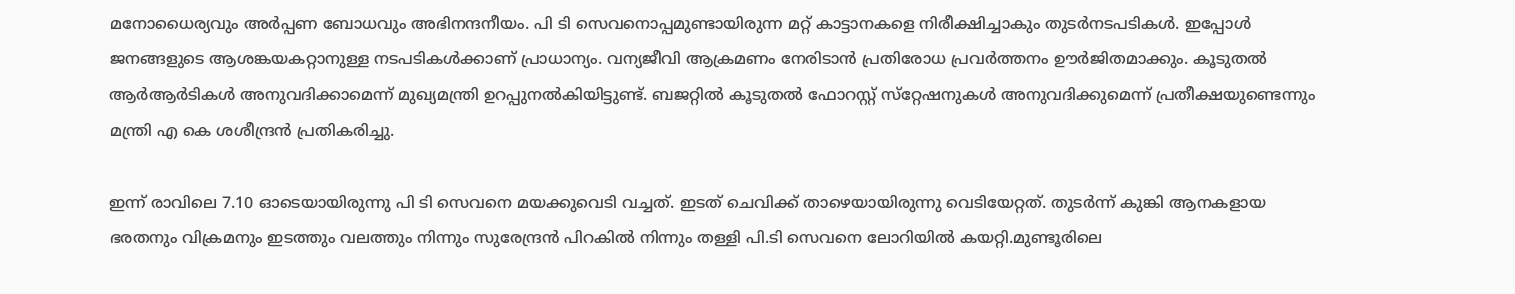മനോധൈര്യവും അര്‍പ്പണ ബോധവും അഭിനന്ദനീയം. പി ടി സെവനൊപ്പമുണ്ടായിരുന്ന മറ്റ് കാട്ടാനകളെ നിരീക്ഷിച്ചാകും തുടര്‍നടപടികള്‍. ഇപ്പോള്‍ ജനങ്ങളുടെ ആശങ്കയകറ്റാനുള്ള നടപടികള്‍ക്കാണ് പ്രാധാന്യം. വന്യജീവി ആക്രമണം നേരിടാന്‍ പ്രതിരോധ പ്രവര്‍ത്തനം ഊര്‍ജിതമാക്കും. കൂടുതല്‍ ആര്‍ആര്‍ടികള്‍ അനുവദിക്കാമെന്ന് മുഖ്യമന്ത്രി ഉറപ്പുനല്‍കിയിട്ടുണ്ട്. ബജറ്റില്‍ കൂടുതല്‍ ഫോറസ്റ്റ് സ്‌റ്റേഷനുകള്‍ അനുവദിക്കുമെന്ന് പ്രതീക്ഷയുണ്ടെന്നും മന്ത്രി എ കെ ശശീന്ദ്രന്‍ പ്രതികരിച്ചു.

ഇന്ന് രാവിലെ 7.10 ഓടെയായിരുന്നു പി ടി സെവനെ മയക്കുവെടി വച്ചത്. ഇടത് ചെവിക്ക് താഴെയായിരുന്നു വെടിയേറ്റത്. തുടര്‍ന്ന് കുങ്കി ആനകളായ ഭരതനും വിക്രമനും ഇടത്തും വലത്തും നിന്നും സുരേന്ദ്രന്‍ പിറകില്‍ നിന്നും തള്ളി പി.ടി സെവനെ ലോറിയില്‍ കയറ്റി.മുണ്ടൂരിലെ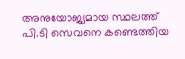അനുയോജ്യമായ സ്ഥലത്ത് പി.ടി സെവനെ കണ്ടെത്തിയ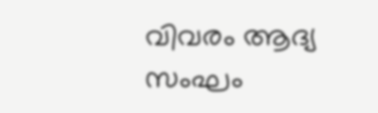വിവരം ആദ്യ സംഘം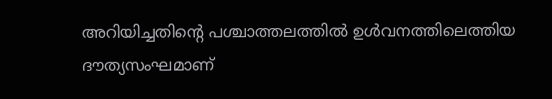അറിയിച്ചതിന്റെ പശ്ചാത്തലത്തില്‍ ഉള്‍വനത്തിലെത്തിയ ദൗത്യസംഘമാണ്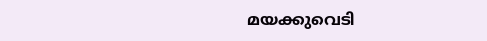മയക്കുവെടി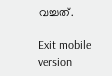വച്ചത്.

Exit mobile version